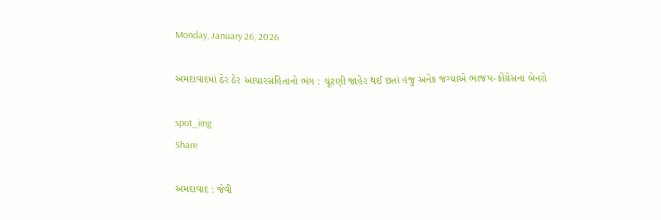Monday, January 26, 2026

અમદાવાદમાં ઠેર ઠેર આચારસંહિતાનો ભંગ : ચૂંટણી જાહેર થઈ છતાં હજુ અનેક જગ્યાએ ભાજપ-કોંગ્રેસના બેનરો

spot_img
Share

અમદાવાદ : જેવી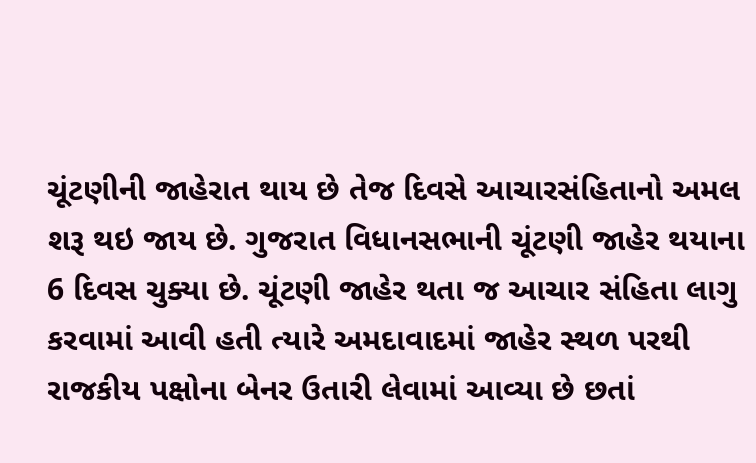ચૂંટણીની જાહેરાત થાય છે તેજ દિવસે આચારસંહિતાનો અમલ શરૂ થઇ જાય છે. ગુજરાત વિધાનસભાની ચૂંટણી જાહેર થયાના 6 દિવસ ચુક્યા છે. ચૂંટણી જાહેર થતા જ આચાર સંહિતા લાગુ કરવામાં આવી હતી ત્યારે અમદાવાદમાં જાહેર સ્થળ પરથી રાજકીય પક્ષોના બેનર ઉતારી લેવામાં આવ્યા છે છતાં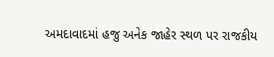અમદાવાદમાં હજુ અનેક જાહેર સ્થળ પર રાજકીય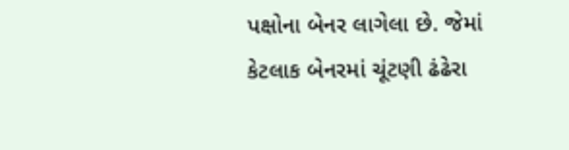પક્ષોના બેનર લાગેલા છે. જેમાં કેટલાક બેનરમાં ચૂંટણી ઢંઢેરા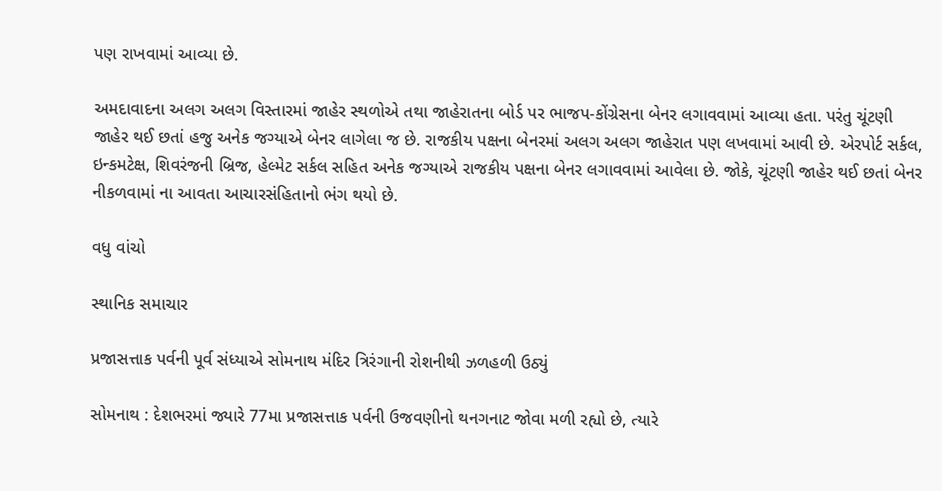પણ રાખવામાં આવ્યા છે.

અમદાવાદના અલગ અલગ વિસ્તારમાં જાહેર સ્થળોએ તથા જાહેરાતના બોર્ડ પર ભાજપ-કોંગ્રેસના બેનર લગાવવામાં આવ્યા હતા. પરંતુ ચૂંટણી જાહેર થઈ છતાં હજુ અનેક જગ્યાએ બેનર લાગેલા જ છે. રાજકીય પક્ષના બેનરમાં અલગ અલગ જાહેરાત પણ લખવામાં આવી છે. એરપોર્ટ સર્કલ, ઇન્કમટેક્ષ, શિવરંજની બ્રિજ, હેલ્મેટ સર્કલ સહિત અનેક જગ્યાએ રાજકીય પક્ષના બેનર લગાવવામાં આવેલા છે. જોકે, ચૂંટણી જાહેર થઈ છતાં બેનર નીકળવામાં ના આવતા આચારસંહિતાનો ભંગ થયો છે.

વધુ વાંચો

સ્થાનિક સમાચાર

પ્રજાસત્તાક પર્વની પૂર્વ સંધ્યાએ સોમનાથ મંદિર ત્રિરંગાની રોશનીથી ઝળહળી ઉઠ્યું

સોમનાથ : દેશભરમાં જ્યારે 77મા પ્રજાસત્તાક પર્વની ઉજવણીનો થનગનાટ જોવા મળી રહ્યો છે, ત્યારે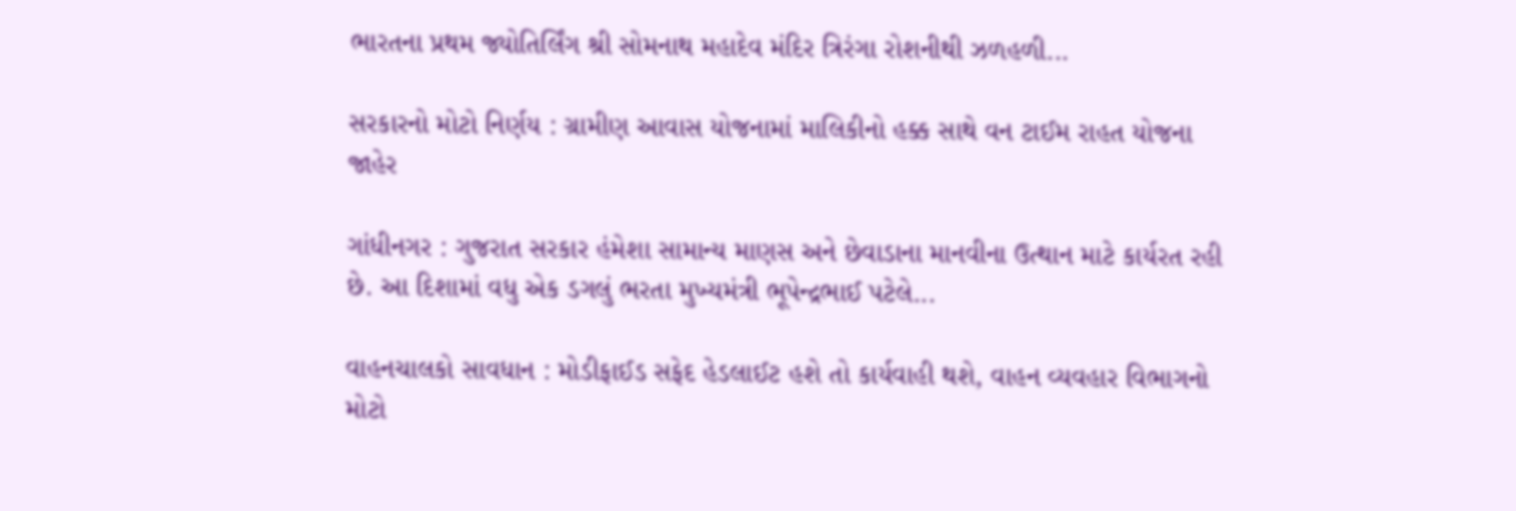ભારતના પ્રથમ જ્યોતિર્લિંગ શ્રી સોમનાથ મહાદેવ મંદિર ત્રિરંગા રોશનીથી ઝળહળી...

સરકારનો મોટો નિર્ણય : ગ્રામીણ આવાસ યોજનામાં માલિકીનો હક્ક સાથે વન ટાઈમ રાહત યોજના જાહેર

ગાંધીનગર : ગુજરાત સરકાર હંમેશા સામાન્ય માણસ અને છેવાડાના માનવીના ઉત્થાન માટે કાર્યરત રહી છે. આ દિશામાં વધુ એક ડગલું ભરતા મુખ્યમંત્રી ભૂપેન્દ્રભાઈ પટેલે...

વાહનચાલકો સાવધાન : મોડીફાઈડ સફેદ હેડલાઈટ હશે તો કાર્યવાહી થશે, વાહન વ્યવહાર વિભાગનો મોટો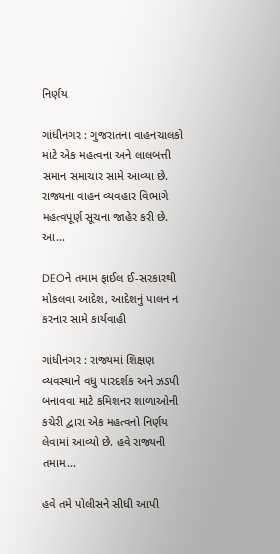નિર્ણય

ગાંધીનગર : ગુજરાતના વાહનચાલકો માટે એક મહત્વના અને લાલબત્તી સમાન સમાચાર સામે આવ્યા છે. રાજ્યના વાહન વ્યવહાર વિભાગે મહત્વપૂર્ણ સૂચના જાહેર કરી છે. આ...

DEOને તમામ ફાઈલ ઈ-સરકારથી મોકલવા આદેશ, આદેશનું પાલન ન કરનાર સામે કાર્યવાહી

ગાંધીનગર : રાજ્યમાં શિક્ષણ વ્યવસ્થાને વધુ પારદર્શક અને ઝડપી બનાવવા માટે કમિશનર શાળાઓની કચેરી દ્વારા એક મહત્વનો નિર્ણય લેવામાં આવ્યો છે. હવે રાજ્યની તમામ...

હવે તમે પોલીસને સીધી આપી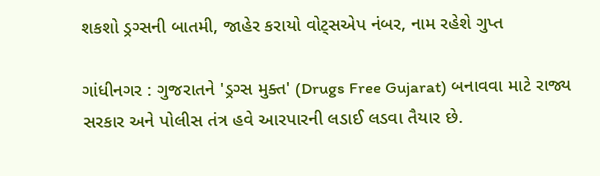શકશો ડ્રગ્સની બાતમી, જાહેર કરાયો વોટ્સએપ નંબર, નામ રહેશે ગુપ્ત

ગાંધીનગર : ગુજરાતને 'ડ્રગ્સ મુક્ત' (Drugs Free Gujarat) બનાવવા માટે રાજ્ય સરકાર અને પોલીસ તંત્ર હવે આરપારની લડાઈ લડવા તૈયાર છે.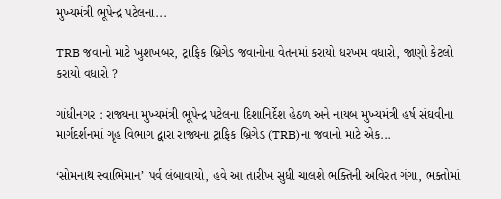મુખ્યમંત્રી ભૂપેન્દ્ર પટેલના...

TRB જવાનો માટે ખુશખબર, ટ્રાફિક બ્રિગેડ જવાનોના વેતનમાં કરાયો ધરખમ વધારો, જાણો કેટલો કરાયો વધારો ?

ગાંધીનગર : રાજ્યના મુખ્યમંત્રી ભૂપેન્દ્ર પટેલના દિશાનિર્દેશ હેઠળ અને નાયબ મુખ્યમંત્રી હર્ષ સંઘવીના માર્ગદર્શનમાં ગૃહ વિભાગ દ્વારા રાજ્યના ટ્રાફિક બ્રિગેડ (TRB)ના જવાનો માટે એક...

‘સોમનાથ સ્વાભિમાન’ પર્વ લંબાવાયો, હવે આ તારીખ સુધી ચાલશે ભક્તિની અવિરત ગંગા, ભક્તોમાં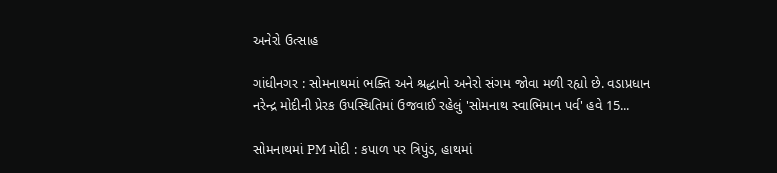અનેરો ઉત્સાહ

ગાંધીનગર : સોમનાથમાં ભક્તિ અને શ્રદ્ધાનો અનેરો સંગમ જોવા મળી રહ્યો છે. વડાપ્રધાન નરેન્દ્ર મોદીની પ્રેરક ઉપસ્થિતિમાં ઉજવાઈ રહેલું 'સોમનાથ સ્વાભિમાન પર્વ' હવે 15...

સોમનાથમાં PM મોદી : કપાળ પર ત્રિપુંડ, હાથમાં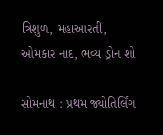ત્રિશુળ, મહાઆરતી, ઓમકાર નાદ, ભવ્ય ડ્રોન શો

સોમનાથ : પ્રથમ જ્યોતિર્લિંગ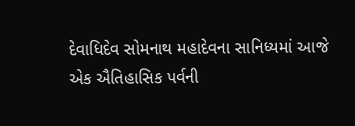દેવાધિદેવ સોમનાથ મહાદેવના સાનિધ્યમાં આજે એક ઐતિહાસિક પર્વની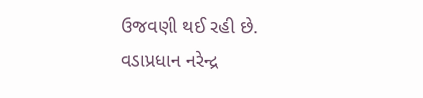ઉજવણી થઈ રહી છે. વડાપ્રધાન નરેન્દ્ર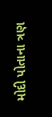મોદી પોતાના ત્રણ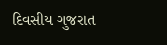દિવસીય ગુજરાત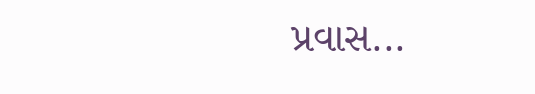પ્રવાસ...